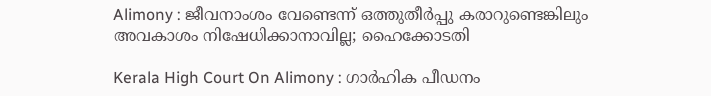Alimony : ജീവനാംശം വേണ്ടെന്ന് ഒത്തുതീർപ്പു കരാറുണ്ടെങ്കിലും അവകാശം നിഷേധിക്കാനാവില്ല; ഹൈക്കോടതി

Kerala High Court On Alimony : ഗാർഹിക പീഡനം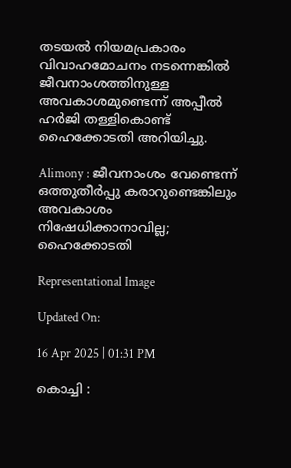തടയൽ നിയമപ്രകാരം വിവാഹമോചനം നടന്നെങ്കിൽ ജീവനാംശത്തിനുള്ള അവകാശമുണ്ടെന്ന് അപ്പീൽ ഹർജി തള്ളികൊണ്ട് ഹൈക്കോടതി അറിയിച്ചു.

Alimony : ജീവനാംശം വേണ്ടെന്ന് ഒത്തുതീർപ്പു കരാറുണ്ടെങ്കിലും അവകാശം നിഷേധിക്കാനാവില്ല; ഹൈക്കോടതി

Representational Image

Updated On:

16 Apr 2025 | 01:31 PM

കൊച്ചി :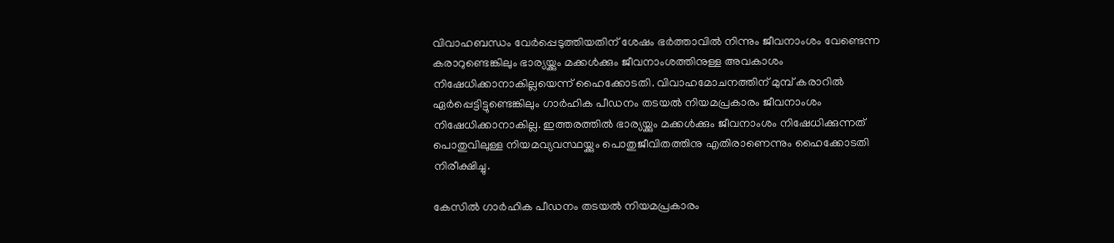വിവാഹബന്ധം വേർപ്പെടുത്തിയതിന് ശേഷം ഭർത്താവിൽ നിന്നും ജീവനാംശം വേണ്ടെന്ന കരാറുണ്ടെങ്കിലും ഭാര്യയ്ക്കും മക്കൾക്കും ജീവനാംശത്തിനുള്ള അവകാശം നിഷേധിക്കാനാകില്ലയെന്ന് ഹൈക്കോടതി. വിവാഹമോചനത്തിന് മുമ്പ് കരാറിൽ ഏർപ്പെട്ടിട്ടുണ്ടെങ്കിലും ഗാർഹിക പീഡനം തടയൽ നിയമപ്രകാരം ജീവനാംശം നിഷേധിക്കാനാകില്ല. ഇത്തരത്തിൽ ഭാര്യയ്ക്കും മക്കൾക്കും ജീവനാംശം നിഷേധിക്കുന്നത് പൊതുവിലുള്ള നിയമവ്യവസ്ഥയ്ക്കും പൊതുജീവിതത്തിനു എതിരാണെന്നും ഹൈക്കോടതി നിരീക്ഷിച്ചു.

കേസിൽ ഗാർഹിക പീഡനം തടയൽ നിയമപ്രകാരം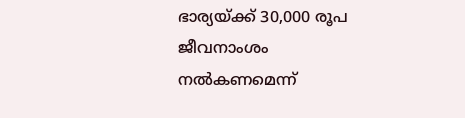ഭാര്യയ്ക്ക് 30,000 രൂപ ജീവനാംശം നൽകണമെന്ന്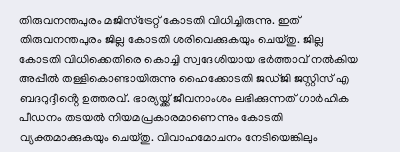തിരുവനന്തപുരം മജിസ്ട്രേറ്റ് കോടതി വിധിച്ചിരുന്നു. ഇത് തിരുവനന്തപുരം ജില്ല കോടതി ശരിവെക്കുകയും ചെയ്തു. ജില്ല കോടതി വിധിക്കെതിരെ കൊച്ചി സ്വദേശിയായ ഭർത്താവ് നൽകിയ അപ്പീൽ തള്ളികൊണ്ടായിരുന്നു ഹൈക്കോടതി ജഡ്ജി ജസ്റ്റിസ് എ ബദറുദ്ദീൻ്റെ ഉത്തരവ്. ഭാര്യയ്ക്ക് ജീവനാംശം ലഭിക്കുന്നത് ഗാർഹിക പീഡനം തടയൽ നിയമപ്രകാരമാണെന്നും കോടതി വ്യക്തമാക്കുകയും ചെയ്തു. വിവാഹമോചനം നേടിയെങ്കിലും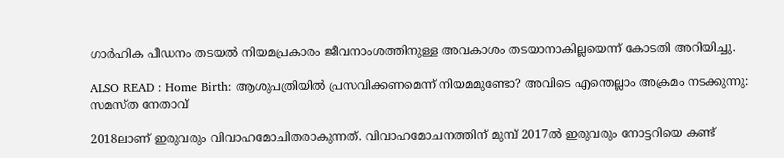ഗാർഹിക പീഡനം തടയൽ നിയമപ്രകാരം ജീവനാംശത്തിനുള്ള അവകാശം തടയാനാകില്ലയെന്ന് കോടതി അറിയിച്ചു.

ALSO READ : Home Birth: ആശുപത്രിയില്‍ പ്രസവിക്കണമെന്ന് നിയമമുണ്ടോ? അവിടെ എന്തെല്ലാം അക്രമം നടക്കുന്നു: സമസ്ത നേതാവ്‌

2018ലാണ് ഇരുവരും വിവാഹമോചിതരാകുന്നത്. വിവാഹമോചനത്തിന് മുമ്പ് 2017ൽ ഇരുവരും നോട്ടറിയെ കണ്ട്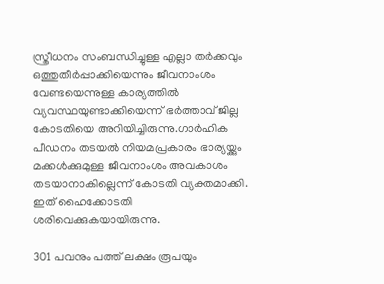സ്ത്രീധനം സംബന്ധിച്ചുള്ള എല്ലാ തർക്കവും ഒത്തുതീർപ്പാക്കിയെന്നും ജീവനാംശം വേണ്ടയെന്നുള്ള കാര്യത്തിൽ വ്യവസ്ഥയുണ്ടാക്കിയെന്ന് ഭർത്താവ് ജില്ല കോടതിയെ അറിയിച്ചിരുന്നു.ഗാർഹിക പീഡനം തടയൽ നിയമപ്രകാരം ഭാര്യയ്ക്കും മക്കൾക്കുമുള്ള ജീവനാംശം അവകാശം തടയാനാകില്ലെന്ന് കോടതി വ്യക്തമാക്കി. ഇത് ഹൈക്കോടതി ശരിവെക്കുകയായിരുന്നു.

301 പവനും പത്ത് ലക്ഷം രൂപയും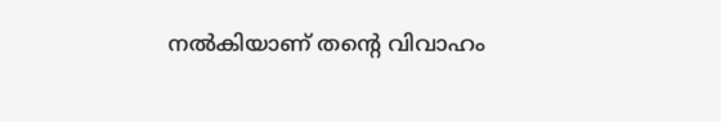നൽകിയാണ് തൻ്റെ വിവാഹം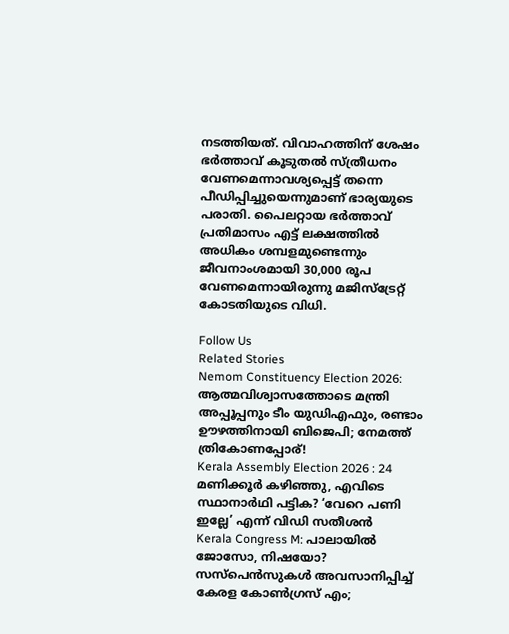നടത്തിയത്. വിവാഹത്തിന് ശേഷം ഭർത്താവ് കൂടുതൽ സ്ത്രീധനം വേണമെന്നാവശ്യപ്പെട്ട് തന്നെ പീഡിപ്പിച്ചുയെന്നുമാണ് ഭാര്യയുടെ പരാതി. പൈലറ്റായ ഭർത്താവ് പ്രതിമാസം എട്ട് ലക്ഷത്തിൽ അധികം ശമ്പളമുണ്ടെന്നും ജീവനാംശമായി 30,000 രൂപ വേണമെന്നായിരുന്നു മജിസ്ട്രേറ്റ് കോടതിയുടെ വിധി.

Follow Us
Related Stories
Nemom Constituency Election 2026: ആത്മവിശ്വാസത്തോടെ മന്ത്രി അപ്പൂപ്പനും ടീം യുഡിഎഫും, രണ്ടാം ഊഴത്തിനായി ബിജെപി; നേമത്ത് ത്രികോണപ്പോര്!
Kerala Assembly Election 2026 : 24 മണിക്കൂർ കഴിഞ്ഞു, എവിടെ സ്ഥാനാർഥി പട്ടിക? ‘വേറെ പണി ഇല്ലേ’ എന്ന് വിഡി സതീശൻ
Kerala Congress M: പാലായില്‍ ജോസോ, നിഷയോ? സസ്‌പെന്‍സുകള്‍ അവസാനിപ്പിച്ച് കേരള കോണ്‍ഗ്രസ് എം;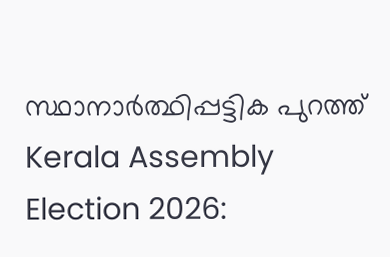സ്ഥാനാര്‍ത്ഥിപ്പട്ടിക പുറത്ത്‌
Kerala Assembly Election 2026: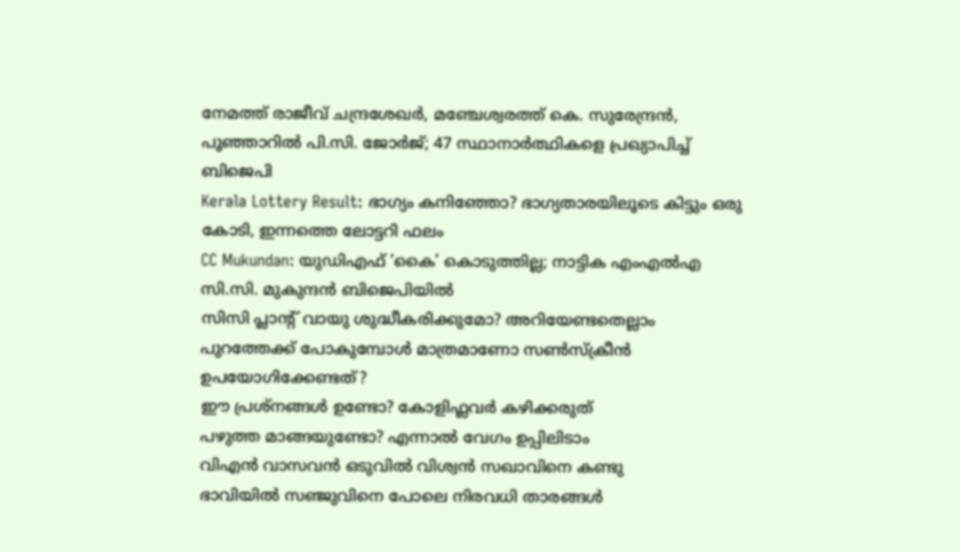നേമത്ത് രാജീവ് ചന്ദ്രശേഖര്‍, മഞ്ചേശ്വരത്ത് കെ. സുരേന്ദ്രന്‍, പൂഞ്ഞാറില്‍ പി.സി. ജോര്‍ജ്; 47 സ്ഥാനാര്‍ത്ഥികളെ പ്രഖ്യാപിച്ച് ബിജെപി
Kerala Lottery Result: ഭാഗ്യം കനിഞ്ഞോ? ഭാഗ്യതാരയിലൂടെ കിട്ടും ഒരു കോടി, ഇന്നത്തെ ലോട്ടറി ഫലം
CC Mukundan: യുഡിഎഫ് ‘കൈ’ കൊടുത്തില്ല; നാട്ടിക എംഎൽഎ സി.സി. മുകുന്ദൻ ബിജെപിയിൽ
സിസി പ്ലാന്‍റ് വായു ശുദ്ധീകരിക്കുമോ? അറിയേണ്ടതെല്ലാം
പുറത്തേക്ക് പോകുമ്പോള്‍ മാത്രമാണോ സണ്‍സ്‌ക്രീന്‍ ഉപയോഗിക്കേണ്ടത്?
ഈ പ്രശ്നങ്ങൾ ഉണ്ടോ? കോളിഫ്ലവർ കഴിക്കരുത്
പഴുത്ത മാങ്ങയുണ്ടോ? എന്നാല്‍ വേഗം ഉപ്പിലിടാം
വിഎൻ വാസവൻ ഒടുവിൽ വിശ്വൻ സഖാവിനെ കണ്ടു
ഭാവിയില്‍ സഞ്ജുവിനെ പോലെ നിരവധി താരങ്ങള്‍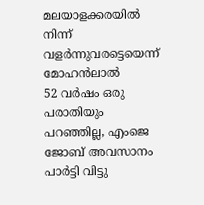മലയാളക്കരയില്‍ നിന്ന്‌ വളര്‍ന്നുവരട്ടെയെന്ന് മോഹന്‍ലാല്‍
52 വർഷം ഒരു പരാതിയും പറഞ്ഞില്ല, എംജെ ജോബ് അവസാനം പാർട്ടി വിട്ടു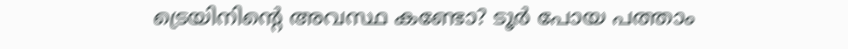ട്രെയിനിന്റെ അവസ്ഥ കണ്ടോ? ടൂര്‍ പോയ പത്താം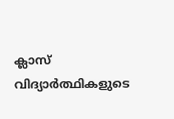ക്ലാസ് വിദ്യാര്‍ത്ഥികളുടെ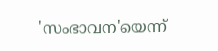'സംഭാവന'യെന്ന്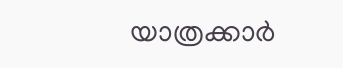യാത്രക്കാര്‍